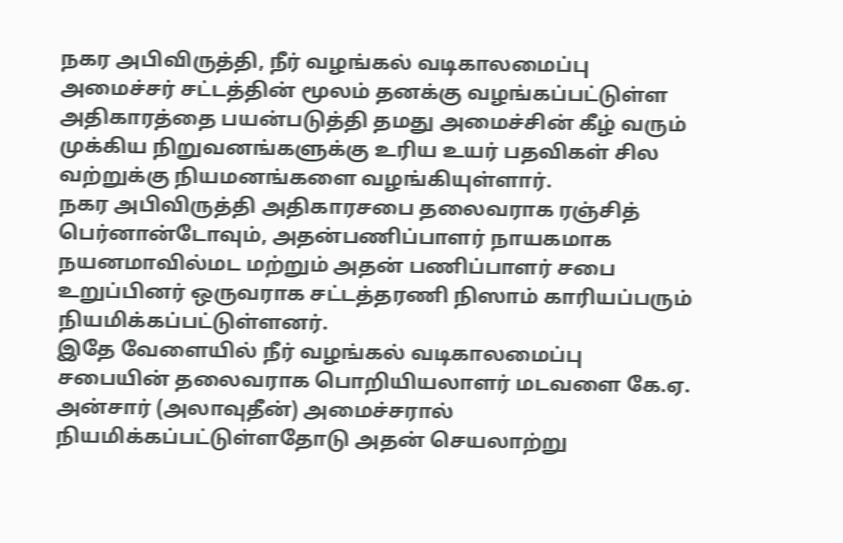நகர அபிவிருத்தி, நீர் வழங்கல் வடிகாலமைப்பு அமைச்சர் சட்டத்தின் மூலம் தனக்கு வழங்கப்பட்டுள்ள அதிகாரத்தை பயன்படுத்தி தமது அமைச்சின் கீழ் வரும் முக்கிய நிறுவனங்களுக்கு உரிய உயர் பதவிகள் சில வற்றுக்கு நியமனங்களை வழங்கியுள்ளார்.
நகர அபிவிருத்தி அதிகாரசபை தலைவராக ரஞ்சித் பெர்னான்டோவும், அதன்பணிப்பாளர் நாயகமாக நயனமாவில்மட மற்றும் அதன் பணிப்பாளர் சபை உறுப்பினர் ஒருவராக சட்டத்தரணி நிஸாம் காரியப்பரும் நியமிக்கப்பட்டுள்ளனர்.
இதே வேளையில் நீர் வழங்கல் வடிகாலமைப்பு சபையின் தலைவராக பொறியியலாளர் மடவளை கே.ஏ. அன்சார் (அலாவுதீன்) அமைச்சரால் நியமிக்கப்பட்டுள்ளதோடு அதன் செயலாற்று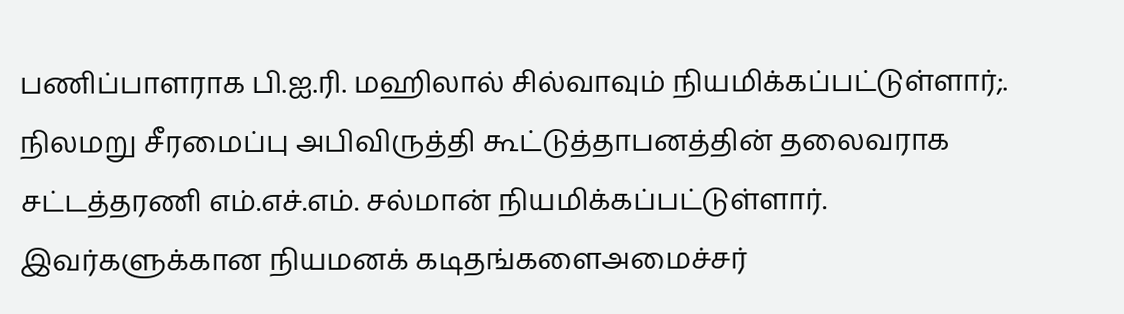பணிப்பாளராக பி.ஐ.ரி. மஹிலால் சில்வாவும் நியமிக்கப்பட்டுள்ளார்;.
நிலமறு சீரமைப்பு அபிவிருத்தி கூட்டுத்தாபனத்தின் தலைவராக சட்டத்தரணி எம்.எச்.எம். சல்மான் நியமிக்கப்பட்டுள்ளார்.
இவர்களுக்கான நியமனக் கடிதங்களைஅமைச்சர்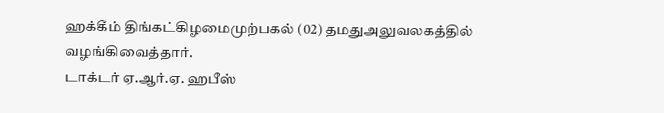ஹக்கீம் திங்கட்கிழமைமுற்பகல் (02) தமதுஅலுவலகத்தில் வழங்கிவைத்தார்.
டாக்டர் ஏ.ஆர்.ஏ. ஹபீஸ்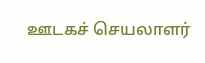ஊடகச் செயலாளர்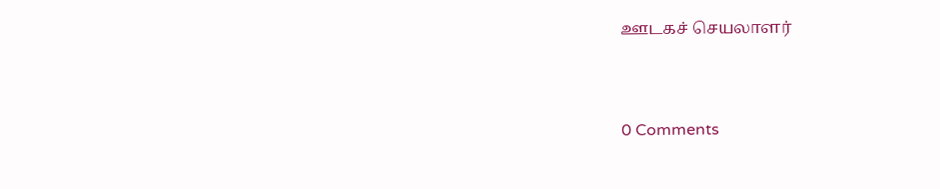ஊடகச் செயலாளர்



0 Comments